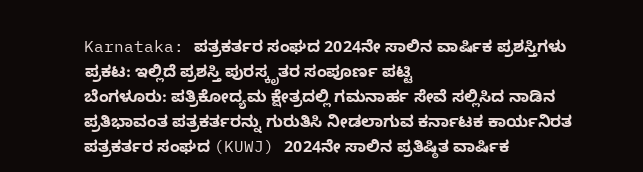Karnataka: ಪತ್ರಕರ್ತರ ಸಂಘದ 2024ನೇ ಸಾಲಿನ ವಾರ್ಷಿಕ ಪ್ರಶಸ್ತಿಗಳು ಪ್ರಕಟ: ಇಲ್ಲಿದೆ ಪ್ರಶಸ್ತಿ ಪುರಸ್ಕೃತರ ಸಂಪೂರ್ಣ ಪಟ್ಟಿ
ಬೆಂಗಳೂರು: ಪತ್ರಿಕೋದ್ಯಮ ಕ್ಷೇತ್ರದಲ್ಲಿ ಗಮನಾರ್ಹ ಸೇವೆ ಸಲ್ಲಿಸಿದ ನಾಡಿನ ಪ್ರತಿಭಾವಂತ ಪತ್ರಕರ್ತರನ್ನು ಗುರುತಿಸಿ ನೀಡಲಾಗುವ ಕರ್ನಾಟಕ ಕಾರ್ಯನಿರತ ಪತ್ರಕರ್ತರ ಸಂಘದ (KUWJ) 2024ನೇ ಸಾಲಿನ ಪ್ರತಿಷ್ಠಿತ ವಾರ್ಷಿಕ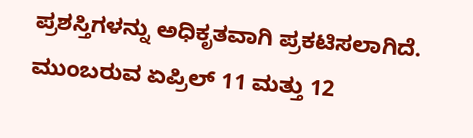ಪ್ರಶಸ್ತಿಗಳನ್ನು ಅಧಿಕೃತವಾಗಿ ಪ್ರಕಟಿಸಲಾಗಿದೆ. ಮುಂಬರುವ ಏಪ್ರಿಲ್ 11 ಮತ್ತು 12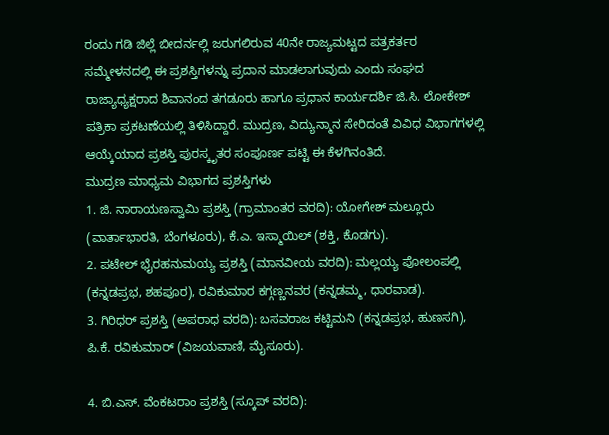ರಂದು ಗಡಿ ಜಿಲ್ಲೆ ಬೀದರ್ನಲ್ಲಿ ಜರುಗಲಿರುವ 40ನೇ ರಾಜ್ಯಮಟ್ಟದ ಪತ್ರಕರ್ತರ ಸಮ್ಮೇಳನದಲ್ಲಿ ಈ ಪ್ರಶಸ್ತಿಗಳನ್ನು ಪ್ರದಾನ ಮಾಡಲಾಗುವುದು ಎಂದು ಸಂಘದ ರಾಜ್ಯಾಧ್ಯಕ್ಷರಾದ ಶಿವಾನಂದ ತಗಡೂರು ಹಾಗೂ ಪ್ರಧಾನ ಕಾರ್ಯದರ್ಶಿ ಜಿ.ಸಿ. ಲೋಕೇಶ್ ಪತ್ರಿಕಾ ಪ್ರಕಟಣೆಯಲ್ಲಿ ತಿಳಿಸಿದ್ದಾರೆ. ಮುದ್ರಣ, ವಿದ್ಯುನ್ಮಾನ ಸೇರಿದಂತೆ ವಿವಿಧ ವಿಭಾಗಗಳಲ್ಲಿ ಆಯ್ಕೆಯಾದ ಪ್ರಶಸ್ತಿ ಪುರಸ್ಕೃತರ ಸಂಪೂರ್ಣ ಪಟ್ಟಿ ಈ ಕೆಳಗಿನಂತಿದೆ.
ಮುದ್ರಣ ಮಾಧ್ಯಮ ವಿಭಾಗದ ಪ್ರಶಸ್ತಿಗಳು
1. ಜಿ. ನಾರಾಯಣಸ್ವಾಮಿ ಪ್ರಶಸ್ತಿ (ಗ್ರಾಮಾಂತರ ವರದಿ): ಯೋಗೇಶ್ ಮಲ್ಲೂರು (ವಾರ್ತಾಭಾರತಿ, ಬೆಂಗಳೂರು), ಕೆ.ಎ. ಇಸ್ಮಾಯಿಲ್ (ಶಕ್ತಿ, ಕೊಡಗು).
2. ಪಟೇಲ್ ಭೈರಹನುಮಯ್ಯ ಪ್ರಶಸ್ತಿ (ಮಾನವೀಯ ವರದಿ): ಮಲ್ಲಯ್ಯ ಪೋಲಂಪಲ್ಲಿ (ಕನ್ನಡಪ್ರಭ, ಶಹಪೂರ), ರವಿಕುಮಾರ ಕಗ್ಗಣ್ಣನವರ (ಕನ್ನಡಮ್ಮ, ಧಾರವಾಡ).
3. ಗಿರಿಧರ್ ಪ್ರಶಸ್ತಿ (ಅಪರಾಧ ವರದಿ): ಬಸವರಾಜ ಕಟ್ಟಿಮನಿ (ಕನ್ನಡಪ್ರಭ, ಹುಣಸಗಿ), ಪಿ.ಕೆ. ರವಿಕುಮಾರ್ (ವಿಜಯವಾಣಿ, ಮೈಸೂರು).

4. ಬಿ.ಎಸ್. ವೆಂಕಟರಾಂ ಪ್ರಶಸ್ತಿ (ಸ್ಕೂಪ್ ವರದಿ):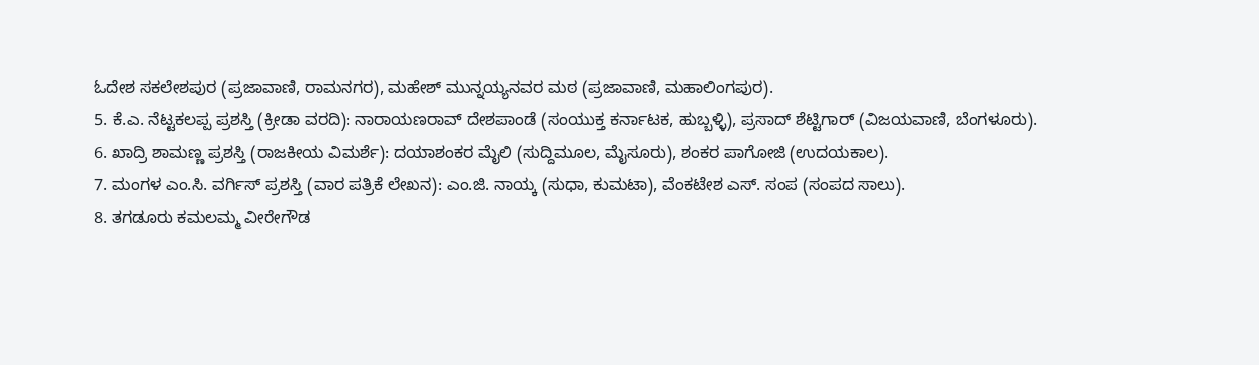ಓದೇಶ ಸಕಲೇಶಪುರ (ಪ್ರಜಾವಾಣಿ, ರಾಮನಗರ), ಮಹೇಶ್ ಮುನ್ನಯ್ಯನವರ ಮಠ (ಪ್ರಜಾವಾಣಿ, ಮಹಾಲಿಂಗಪುರ).
5. ಕೆ.ಎ. ನೆಟ್ಟಕಲಪ್ಪ ಪ್ರಶಸ್ತಿ (ಕ್ರೀಡಾ ವರದಿ): ನಾರಾಯಣರಾವ್ ದೇಶಪಾಂಡೆ (ಸಂಯುಕ್ತ ಕರ್ನಾಟಕ, ಹುಬ್ಬಳ್ಳಿ), ಪ್ರಸಾದ್ ಶೆಟ್ಟಿಗಾರ್ (ವಿಜಯವಾಣಿ, ಬೆಂಗಳೂರು).
6. ಖಾದ್ರಿ ಶಾಮಣ್ಣ ಪ್ರಶಸ್ತಿ (ರಾಜಕೀಯ ವಿಮರ್ಶೆ): ದಯಾಶಂಕರ ಮೈಲಿ (ಸುದ್ದಿಮೂಲ, ಮೈಸೂರು), ಶಂಕರ ಪಾಗೋಜಿ (ಉದಯಕಾಲ).
7. ಮಂಗಳ ಎಂ.ಸಿ. ವರ್ಗಿಸ್ ಪ್ರಶಸ್ತಿ (ವಾರ ಪತ್ರಿಕೆ ಲೇಖನ): ಎಂ.ಜಿ. ನಾಯ್ಕ (ಸುಧಾ, ಕುಮಟಾ), ವೆಂಕಟೇಶ ಎಸ್. ಸಂಪ (ಸಂಪದ ಸಾಲು).
8. ತಗಡೂರು ಕಮಲಮ್ಮ ವೀರೇಗೌಡ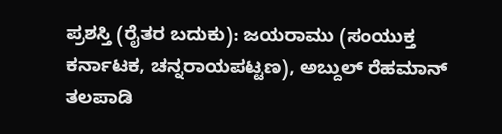ಪ್ರಶಸ್ತಿ (ರೈತರ ಬದುಕು): ಜಯರಾಮು (ಸಂಯುಕ್ತ ಕರ್ನಾಟಕ, ಚನ್ನರಾಯಪಟ್ಟಣ), ಅಬ್ದುಲ್ ರೆಹಮಾನ್ ತಲಪಾಡಿ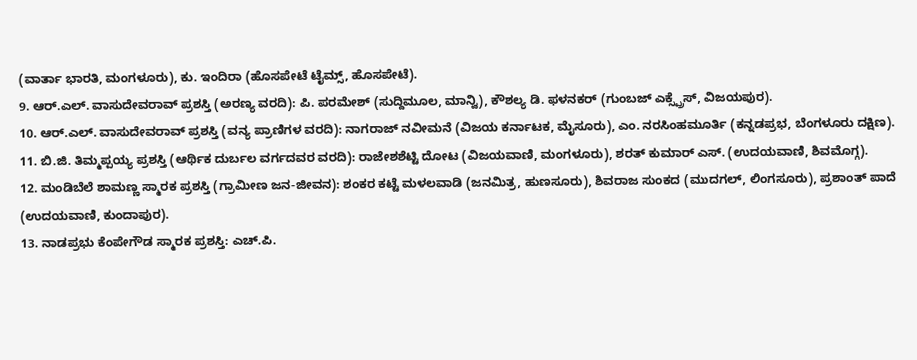(ವಾರ್ತಾ ಭಾರತಿ, ಮಂಗಳೂರು), ಕು. ಇಂದಿರಾ (ಹೊಸಪೇಟೆ ಟೈಮ್ಸ್, ಹೊಸಪೇಟೆ).
9. ಆರ್.ಎಲ್. ವಾಸುದೇವರಾವ್ ಪ್ರಶಸ್ತಿ (ಅರಣ್ಯ ವರದಿ): ಪಿ. ಪರಮೇಶ್ (ಸುದ್ದಿಮೂಲ, ಮಾನ್ವಿ), ಕೌಶಲ್ಯ ಡಿ. ಫಳನಕರ್ (ಗುಂಬಜ್ ಎಕ್ಸ್ಪ್ರೆಸ್, ವಿಜಯಪುರ).
10. ಆರ್.ಎಲ್. ವಾಸುದೇವರಾವ್ ಪ್ರಶಸ್ತಿ (ವನ್ಯ ಪ್ರಾಣಿಗಳ ವರದಿ): ನಾಗರಾಜ್ ನವೀಮನೆ (ವಿಜಯ ಕರ್ನಾಟಕ, ಮೈಸೂರು), ಎಂ. ನರಸಿಂಹಮೂರ್ತಿ (ಕನ್ನಡಪ್ರಭ, ಬೆಂಗಳೂರು ದಕ್ಷಿಣ).
11. ಬಿ.ಜಿ. ತಿಮ್ಮಪ್ಪಯ್ಯ ಪ್ರಶಸ್ತಿ (ಆರ್ಥಿಕ ದುರ್ಬಲ ವರ್ಗದವರ ವರದಿ): ರಾಜೇಶಶೆಟ್ಟಿ ದೋಟ (ವಿಜಯವಾಣಿ, ಮಂಗಳೂರು), ಶರತ್ ಕುಮಾರ್ ಎಸ್. (ಉದಯವಾಣಿ, ಶಿವಮೊಗ್ಗ).
12. ಮಂಡಿಬೆಲೆ ಶಾಮಣ್ಣ ಸ್ಮಾರಕ ಪ್ರಶಸ್ತಿ (ಗ್ರಾಮೀಣ ಜನ-ಜೀವನ): ಶಂಕರ ಕಟ್ಟೆ ಮಳಲವಾಡಿ (ಜನಮಿತ್ರ, ಹುಣಸೂರು), ಶಿವರಾಜ ಸುಂಕದ (ಮುದಗಲ್, ಲಿಂಗಸೂರು), ಪ್ರಶಾಂತ್ ಪಾದೆ (ಉದಯವಾಣಿ, ಕುಂದಾಪುರ).
13. ನಾಡಪ್ರಭು ಕೆಂಪೇಗೌಡ ಸ್ಮಾರಕ ಪ್ರಶಸ್ತಿ: ಎಚ್.ಪಿ.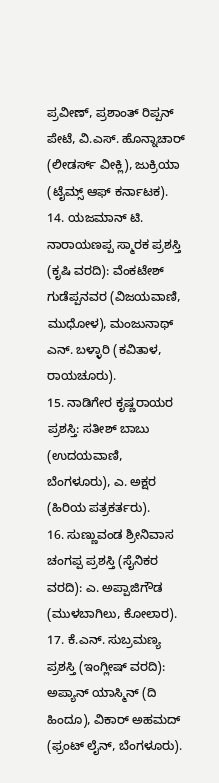ಪ್ರವೀಣ್, ಪ್ರಶಾಂತ್ ರಿಪ್ಪನ್ ಪೇಟೆ, ವಿ.ಎಸ್. ಹೊನ್ನಾಚಾರ್ (ಲೀಡರ್ಸ್ ವೀಕ್ಲಿ), ಜುಕ್ರಿಯಾ (ಟೈಮ್ಸ್ ಆಫ್ ಕರ್ನಾಟಕ).
14. ಯಜಮಾನ್ ಟಿ. ನಾರಾಯಣಪ್ಪ ಸ್ಮಾರಕ ಪ್ರಶಸ್ತಿ (ಕೃಷಿ ವರದಿ): ವೆಂಕಟೇಶ್ ಗುಡೆಪ್ಪನವರ (ವಿಜಯವಾಣಿ, ಮುಧೋಳ), ಮಂಜುನಾಥ್ ಎನ್. ಬಳ್ಳಾರಿ (ಕವಿತಾಳ, ರಾಯಚೂರು).
15. ನಾಡಿಗೇರ ಕೃಷ್ಣರಾಯರ ಪ್ರಶಸ್ತಿ: ಸತೀಶ್ ಬಾಬು (ಉದಯವಾಣಿ, ಬೆಂಗಳೂರು), ಎ. ಅಕ್ಷರ (ಹಿರಿಯ ಪತ್ರಕರ್ತರು).
16. ಸುಣ್ಣುವಂಡ ಶ್ರೀನಿವಾಸ ಚಂಗಪ್ಪ ಪ್ರಶಸ್ತಿ (ಸೈನಿಕರ ವರದಿ): ಎ. ಅಪ್ಪಾಜಿಗೌಡ (ಮುಳಬಾಗಿಲು, ಕೋಲಾರ).
17. ಕೆ.ಎನ್. ಸುಬ್ರಮಣ್ಯ ಪ್ರಶಸ್ತಿ (ಇಂಗ್ಲೀಷ್ ವರದಿ): ಅಪ್ಯಾನ್ ಯಾಸ್ಮಿನ್ (ದಿ ಹಿಂದೂ), ವಿಕಾರ್ ಅಹಮದ್ (ಫ್ರಂಟ್ ಲೈನ್, ಬೆಂಗಳೂರು).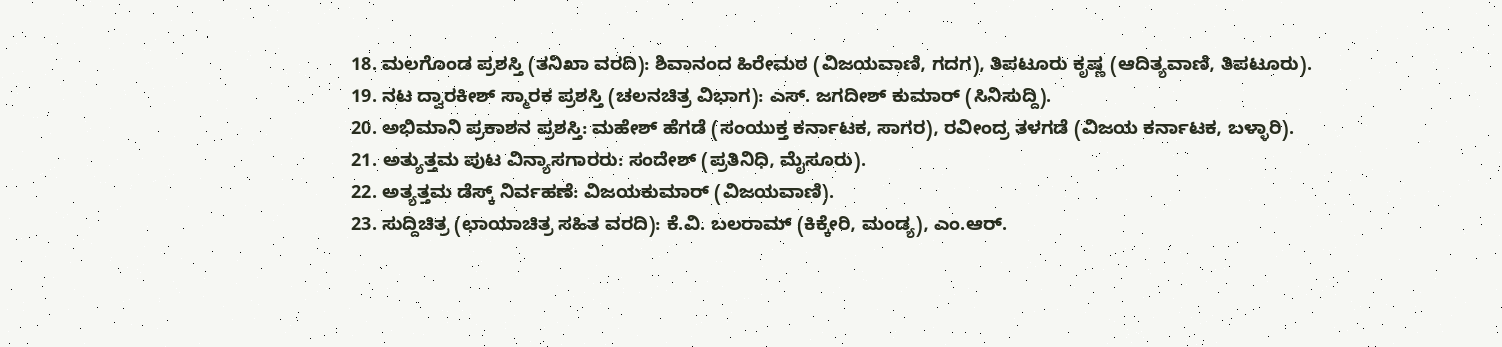18. ಮಲಗೊಂಡ ಪ್ರಶಸ್ತಿ (ತನಿಖಾ ವರದಿ): ಶಿವಾನಂದ ಹಿರೇಮಠ (ವಿಜಯವಾಣಿ, ಗದಗ), ತಿಪಟೂರು ಕೃಷ್ಣ (ಆದಿತ್ಯವಾಣಿ, ತಿಪಟೂರು).
19. ನಟ ದ್ವಾರಕೀಶ್ ಸ್ಮಾರಕ ಪ್ರಶಸ್ತಿ (ಚಲನಚಿತ್ರ ವಿಭಾಗ): ಎಸ್. ಜಗದೀಶ್ ಕುಮಾರ್ (ಸಿನಿಸುದ್ದಿ).
20. ಅಭಿಮಾನಿ ಪ್ರಕಾಶನ ಪ್ರಶಸ್ತಿ: ಮಹೇಶ್ ಹೆಗಡೆ (ಸಂಯುಕ್ತ ಕರ್ನಾಟಕ, ಸಾಗರ), ರವೀಂದ್ರ ತಳಗಡೆ (ವಿಜಯ ಕರ್ನಾಟಕ, ಬಳ್ಳಾರಿ).
21. ಅತ್ಯುತ್ತಮ ಪುಟ ವಿನ್ಯಾಸಗಾರರು: ಸಂದೇಶ್ (ಪ್ರತಿನಿಧಿ, ಮೈಸೂರು).
22. ಅತ್ಯತ್ತಮ ಡೆಸ್ಕ್ ನಿರ್ವಹಣೆ: ವಿಜಯಕುಮಾರ್ (ವಿಜಯವಾಣಿ).
23. ಸುದ್ದಿಚಿತ್ರ (ಛಾಯಾಚಿತ್ರ ಸಹಿತ ವರದಿ): ಕೆ.ವಿ. ಬಲರಾಮ್ (ಕಿಕ್ಕೇರಿ, ಮಂಡ್ಯ), ಎಂ.ಆರ್.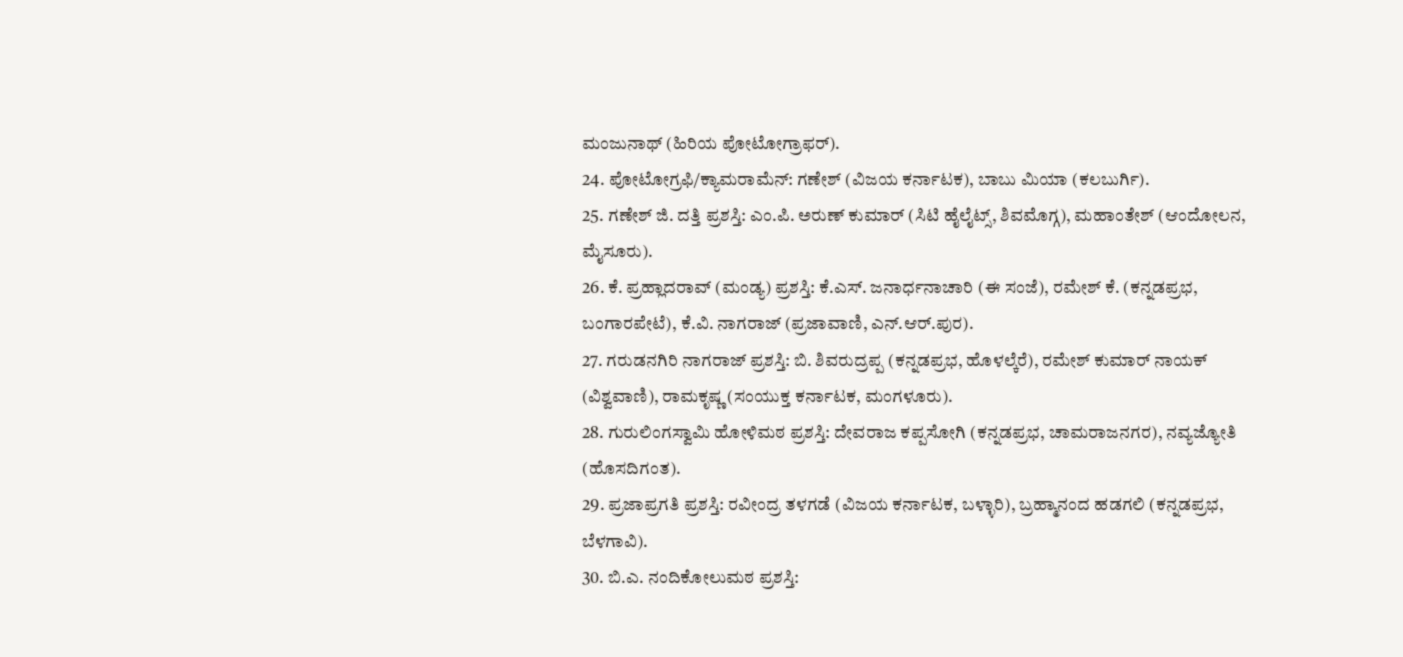ಮಂಜುನಾಥ್ (ಹಿರಿಯ ಪೋಟೋಗ್ರಾಫರ್).
24. ಪೋಟೋಗ್ರಫಿ/ಕ್ಯಾಮರಾಮೆನ್: ಗಣೇಶ್ (ವಿಜಯ ಕರ್ನಾಟಕ), ಬಾಬು ಮಿಯಾ (ಕಲಬುರ್ಗಿ).
25. ಗಣೇಶ್ ಜಿ. ದತ್ತಿ ಪ್ರಶಸ್ತಿ: ಎಂ.ಪಿ. ಅರುಣ್ ಕುಮಾರ್ (ಸಿಟಿ ಹೈಲೈಟ್ಸ್, ಶಿವಮೊಗ್ಗ), ಮಹಾಂತೇಶ್ (ಆಂದೋಲನ, ಮೈಸೂರು).
26. ಕೆ. ಪ್ರಹ್ಲಾದರಾವ್ (ಮಂಡ್ಯ) ಪ್ರಶಸ್ತಿ: ಕೆ.ಎಸ್. ಜನಾರ್ಧನಾಚಾರಿ (ಈ ಸಂಜೆ), ರಮೇಶ್ ಕೆ. (ಕನ್ನಡಪ್ರಭ, ಬಂಗಾರಪೇಟೆ), ಕೆ.ವಿ. ನಾಗರಾಜ್ (ಪ್ರಜಾವಾಣಿ, ಎನ್.ಆರ್.ಪುರ).
27. ಗರುಡನಗಿರಿ ನಾಗರಾಜ್ ಪ್ರಶಸ್ತಿ: ಬಿ. ಶಿವರುದ್ರಪ್ಪ (ಕನ್ನಡಪ್ರಭ, ಹೊಳಲ್ಕೆರೆ), ರಮೇಶ್ ಕುಮಾರ್ ನಾಯಕ್ (ವಿಶ್ವವಾಣಿ), ರಾಮಕೃಷ್ಣ (ಸಂಯುಕ್ತ ಕರ್ನಾಟಕ, ಮಂಗಳೂರು).
28. ಗುರುಲಿಂಗಸ್ವಾಮಿ ಹೋಳಿಮಠ ಪ್ರಶಸ್ತಿ: ದೇವರಾಜ ಕಪ್ಪಸೋಗಿ (ಕನ್ನಡಪ್ರಭ, ಚಾಮರಾಜನಗರ), ನವ್ಯಜ್ಯೋತಿ (ಹೊಸದಿಗಂತ).
29. ಪ್ರಜಾಪ್ರಗತಿ ಪ್ರಶಸ್ತಿ: ರವೀಂದ್ರ ತಳಗಡೆ (ವಿಜಯ ಕರ್ನಾಟಕ, ಬಳ್ಳಾರಿ), ಬ್ರಹ್ಮಾನಂದ ಹಡಗಲಿ (ಕನ್ನಡಪ್ರಭ, ಬೆಳಗಾವಿ).
30. ಬಿ.ಎ. ನಂದಿಕೋಲುಮಠ ಪ್ರಶಸ್ತಿ: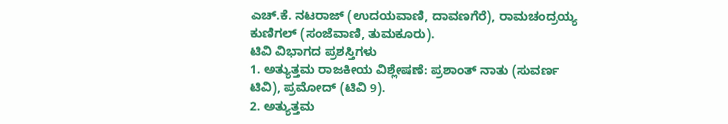ಎಚ್.ಕೆ. ನಟರಾಜ್ (ಉದಯವಾಣಿ, ದಾವಣಗೆರೆ), ರಾಮಚಂದ್ರಯ್ಯ ಕುಣಿಗಲ್ (ಸಂಜೆವಾಣಿ, ತುಮಕೂರು).
ಟಿವಿ ವಿಭಾಗದ ಪ್ರಶಸ್ತಿಗಳು
1. ಅತ್ಯುತ್ತಮ ರಾಜಕೀಯ ವಿಶ್ಲೇಷಣೆ: ಪ್ರಶಾಂತ್ ನಾತು (ಸುವರ್ಣ ಟಿವಿ), ಪ್ರಮೋದ್ (ಟಿವಿ 9).
2. ಅತ್ಯುತ್ತಮ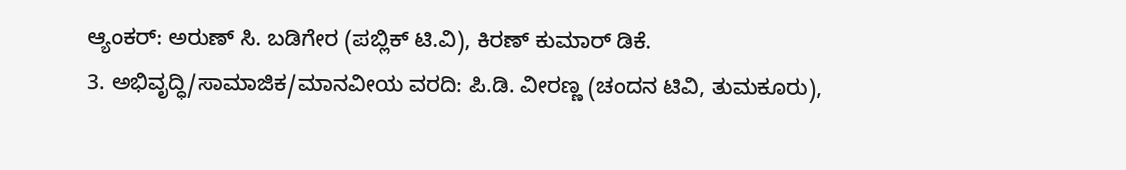ಆ್ಯಂಕರ್: ಅರುಣ್ ಸಿ. ಬಡಿಗೇರ (ಪಬ್ಲಿಕ್ ಟಿ.ವಿ), ಕಿರಣ್ ಕುಮಾರ್ ಡಿಕೆ.
3. ಅಭಿವೃದ್ಧಿ/ಸಾಮಾಜಿಕ/ಮಾನವೀಯ ವರದಿ: ಪಿ.ಡಿ. ವೀರಣ್ಣ (ಚಂದನ ಟಿವಿ, ತುಮಕೂರು),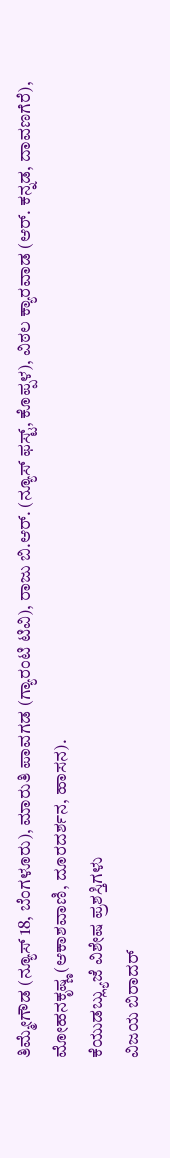ತಿಮ್ಮೇಗೌಡ (ನ್ಯೂಸ್ 18, ಬೆಂಗಳೂರು), ಮಾರುತಿ ಪಾವಗಡ (ಗ್ಯಾರಂಟಿ ಟಿವಿ), ರಾಜು ಬಿ.ಆರ್. (ನ್ಯೂಸ್ ಫಸ್ಟ್, ಕೊಪ್ಪಳ), ವಿಠಲ ಕ್ಯಾರವಾಡ (ಆರ್. ಕನ್ನಡ, ದಾವಣಗೆರೆ), ಮೋಹನಕೃಷ್ಣ (ಆಕಾಶವಾಣಿ, ದೂರದರ್ಶನ, ಹಾಸನ).
ಕೆಯುಡಬ್ಲ್ಯುಜೆ ವಿಶೇಷ ಪ್ರಶಸ್ತಿಗಳು
ವಿಜಯ ಬಿರಾದರ್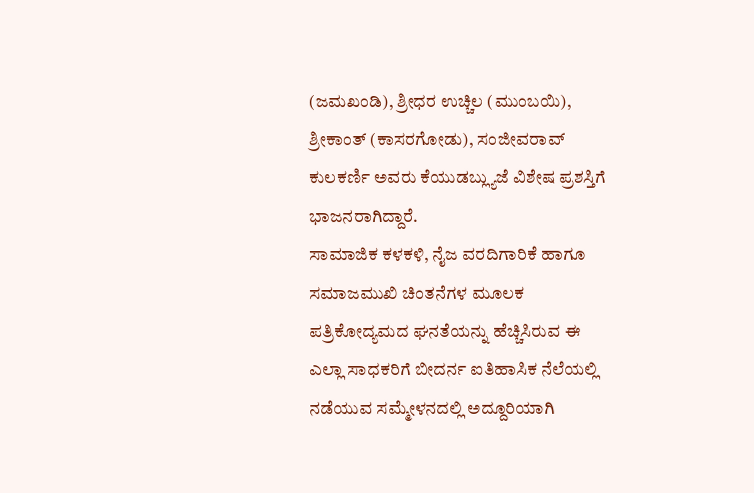(ಜಮಖಂಡಿ), ಶ್ರೀಧರ ಉಚ್ಚಿಲ (ಮುಂಬಯಿ), ಶ್ರೀಕಾಂತ್ (ಕಾಸರಗೋಡು), ಸಂಜೀವರಾವ್ ಕುಲಕರ್ಣಿ ಅವರು ಕೆಯುಡಬ್ಲ್ಯುಜೆ ವಿಶೇಷ ಪ್ರಶಸ್ತಿಗೆ ಭಾಜನರಾಗಿದ್ದಾರೆ.
ಸಾಮಾಜಿಕ ಕಳಕಳಿ, ನೈಜ ವರದಿಗಾರಿಕೆ ಹಾಗೂ ಸಮಾಜಮುಖಿ ಚಿಂತನೆಗಳ ಮೂಲಕ ಪತ್ರಿಕೋದ್ಯಮದ ಘನತೆಯನ್ನು ಹೆಚ್ಚಿಸಿರುವ ಈ ಎಲ್ಲಾ ಸಾಧಕರಿಗೆ ಬೀದರ್ನ ಐತಿಹಾಸಿಕ ನೆಲೆಯಲ್ಲಿ ನಡೆಯುವ ಸಮ್ಮೇಳನದಲ್ಲಿ ಅದ್ದೂರಿಯಾಗಿ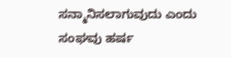ಸನ್ಮಾನಿಸಲಾಗುವುದು ಎಂದು ಸಂಘವು ಹರ್ಷ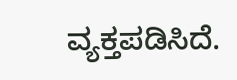ವ್ಯಕ್ತಪಡಿಸಿದೆ.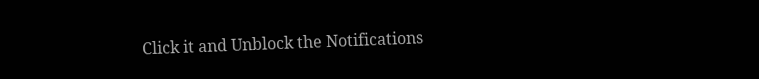Click it and Unblock the Notifications